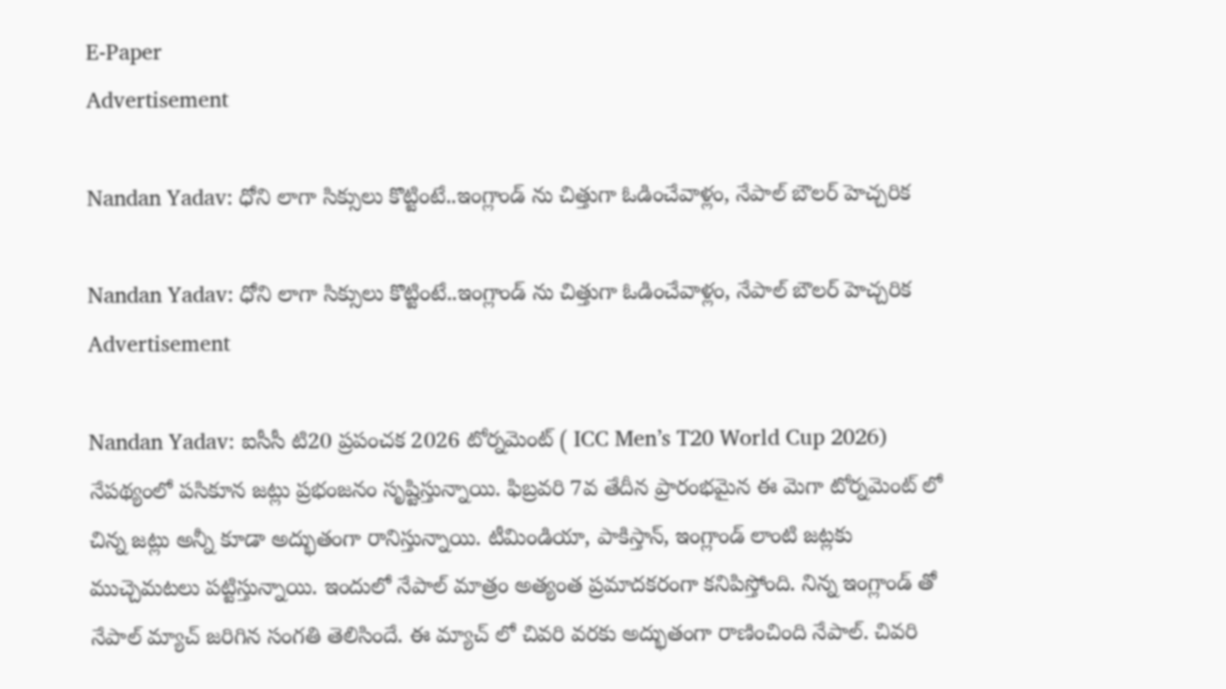E-Paper
Advertisement

Nandan Yadav: ధోని లాగా సిక్సులు కొట్టింటే..ఇంగ్లాండ్ ను చిత్తుగా ఓడించేవాళ్లం, నేపాల్ బౌలర్ హెచ్చ‌రిక‌

Nandan Yadav: ధోని లాగా సిక్సులు కొట్టింటే..ఇంగ్లాండ్ ను చిత్తుగా ఓడించేవాళ్లం, నేపాల్ బౌలర్ హెచ్చ‌రిక‌
Advertisement

Nandan Yadav: ఐసీసీ టి20 ప్రపంచక 2026 టోర్నమెంట్ ( ICC Men’s T20 World Cup 2026) నేపథ్యంలో పసికూన జట్లు ప్రభంజనం సృష్టిస్తున్నాయి. ఫిబ్రవరి 7వ తేదీన ప్రారంభమైన ఈ మెగా టోర్నమెంట్ లో చిన్న జట్లు అన్నీ కూడా అద్భుతంగా రానిస్తున్నాయి. టీమిండియా, పాకిస్తాన్, ఇంగ్లాండ్ లాంటి జట్లకు ముచ్చెమటలు పట్టిస్తున్నాయి. ఇందులో నేపాల్ మాత్రం అత్యంత ప్రమాదకరంగా కనిపిస్తోంది. నిన్న ఇంగ్లాండ్ తో నేపాల్ మ్యాచ్ జరిగిన సంగతి తెలిసిందే. ఈ మ్యాచ్ లో చివరి వరకు అద్భుతంగా రాణించింది నేపాల్. చివరి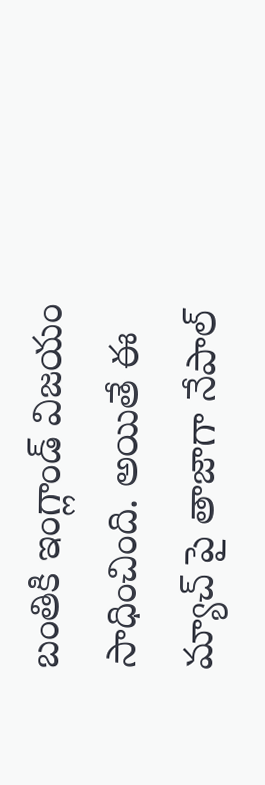బంతికి ఇంగ్లాండ్ విజయం సాధించింది. అయితే ఈ మ్యాచ్ పై తాజాగా నేపాల్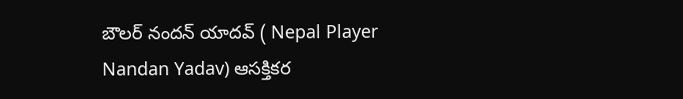బౌలర్ నందన్ యాదవ్ ( Nepal Player Nandan Yadav) ఆసక్తికర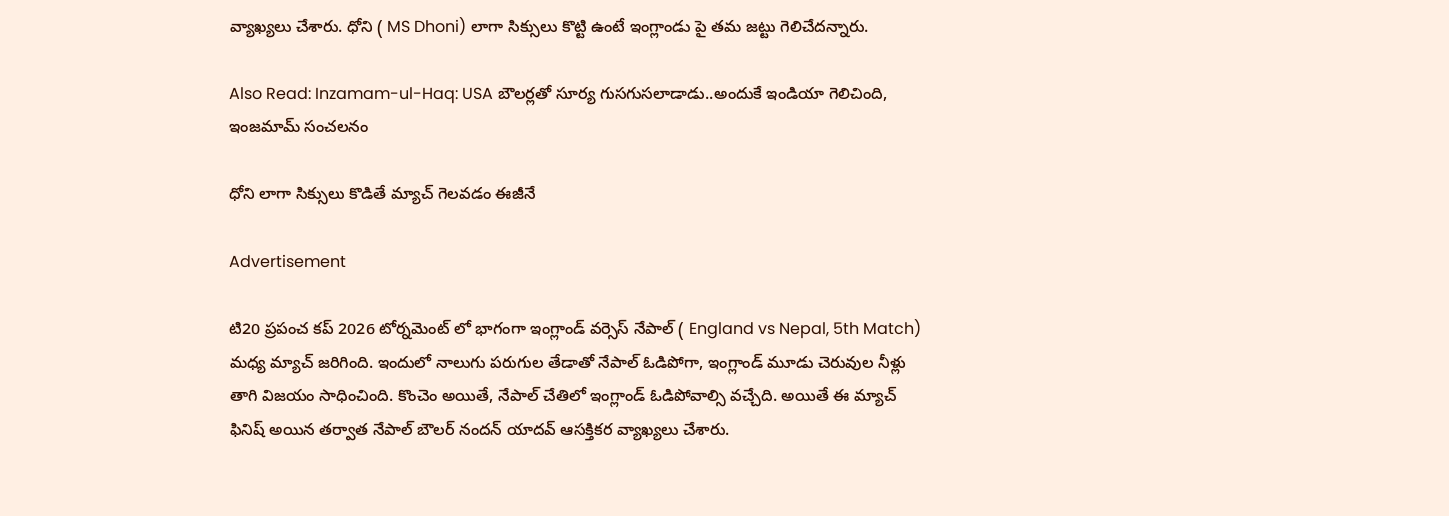వ్యాఖ్యలు చేశారు. ధోని ( MS Dhoni) లాగా సిక్సులు కొట్టి ఉంటే ఇంగ్లాండు పై తమ జట్టు గెలిచేదన్నారు.

Also Read: Inzamam-ul-Haq: USA బౌల‌ర్లతో సూర్య గుసగుస‌లాడాడు..అందుకే ఇండియా గెలిచింది, ఇంజమామ్ సంచ‌ల‌నం

ధోని లాగా సిక్సులు కొడితే మ్యాచ్ గెలవడం ఈజీనే

Advertisement

టి20 ప్రపంచ కప్ 2026 టోర్నమెంట్ లో భాగంగా ఇంగ్లాండ్ వర్సెస్ నేపాల్ ( England vs Nepal, 5th Match) మధ్య మ్యాచ్ జరిగింది. ఇందులో నాలుగు పరుగుల తేడాతో నేపాల్ ఓడిపోగా, ఇంగ్లాండ్ మూడు చెరువుల నీళ్లు తాగి విజయం సాధించింది. కొంచెం అయితే, నేపాల్ చేతిలో ఇంగ్లాండ్ ఓడిపోవాల్సి వ‌చ్చేది. అయితే ఈ మ్యాచ్ ఫినిష్ అయిన తర్వాత నేపాల్ బౌలర్ నందన్ యాదవ్ ఆసక్తికర వ్యాఖ్యలు చేశారు.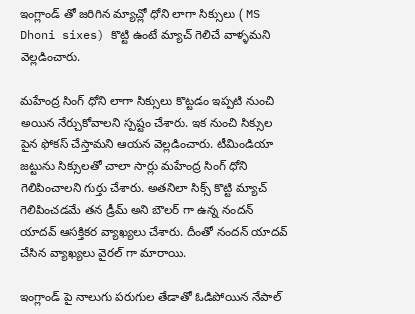ఇంగ్లాండ్ తో జరిగిన మ్యాచ్లో ధోని లాగా సిక్సులు ( MS Dhoni sixes) కొట్టి ఉంటే మ్యాచ్ గెలిచే వాళ్ళమని వెల్లడించారు.

మహేంద్ర సింగ్ ధోని లాగా సిక్సులు కొట్టడం ఇప్పటి నుంచి అయిన నేర్చుకోవాలని స్పష్టం చేశారు. ఇక నుంచి సిక్సుల పైన ఫోకస్ చేస్తామని ఆయన వెల్లడించారు. టీమిండియా జట్టును సిక్సులతో చాలా సార్లు మహేంద్ర సింగ్ ధోని గెలిపించాలని గుర్తు చేశారు. అతనిలా సిక్స్ కొట్టి మ్యాచ్ గెలిపించడమే తన డ్రీమ్ అని బౌలర్ గా ఉన్న నందన్ యాదవ్ ఆసక్తికర వ్యాఖ్యలు చేశారు. దీంతో నందన్ యాదవ్ చేసిన వ్యాఖ్యలు వైరల్ గా మారాయి.

ఇంగ్లాండ్ పై నాలుగు పరుగుల తేడాతో ఓడిపోయిన నేపాల్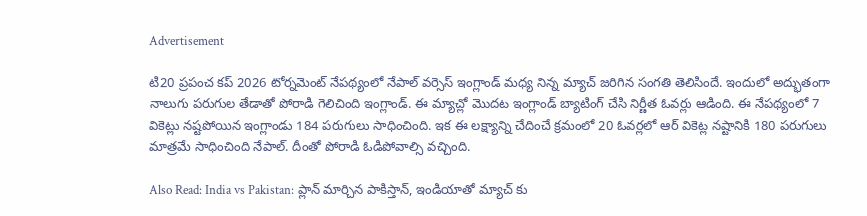Advertisement

టి20 ప్రపంచ కప్ 2026 టోర్నమెంట్ నేపథ్యంలో నేపాల్ వర్సెస్ ఇంగ్లాండ్ మధ్య నిన్న మ్యాచ్ జరిగిన సంగతి తెలిసిందే. ఇందులో అద్భుతంగా నాలుగు పరుగుల తేడాతో పోరాడి గెలిచింది ఇంగ్లాండ్. ఈ మ్యాచ్లో మొదట ఇంగ్లాండ్ బ్యాటింగ్ చేసి నిర్ణీత ఓవర్లు ఆడింది. ఈ నేపథ్యంలో 7 వికెట్లు నష్టపోయిన ఇంగ్లాండు 184 పరుగులు సాధించింది. ఇక ఈ లక్ష్యాన్ని చేదించే క్రమంలో 20 ఓవర్లలో ఆర్ వికెట్ల నష్టానికి 180 పరుగులు మాత్రమే సాధించింది నేపాల్. దీంతో పోరాడి ఓడిపోవాల్సి వచ్చింది.

Also Read: India vs Pakistan: ప్లాన్ మార్చిన పాకిస్తాన్‌, ఇండియాతో మ్యాచ్ కు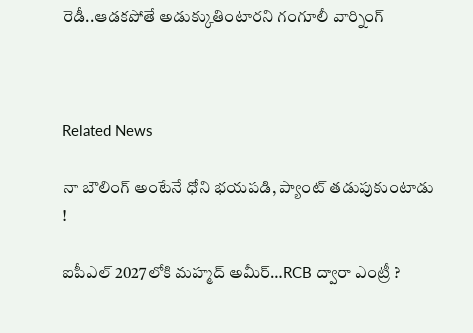రెడీ..ఆడ‌క‌పోతే అడుక్కుతింటార‌ని గంగూలీ వార్నింగ్‌



Related News

నా బౌలింగ్ అంటేనే ధోని భ‌య‌ప‌డి, ప్యాంట్ త‌డుపుకుంటాడు !

ఐపీఎల్ 2027లోకి మహ్మద్ అమీర్…RCB ద్వారా ఎంట్రీ ?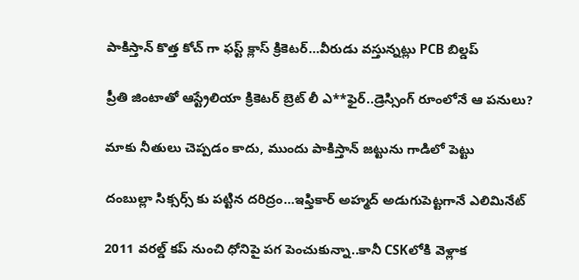పాకిస్తాన్ కొత్త‌ కోచ్ గా ఫ‌స్ట్ క్లాస్ క్రికెట‌ర్‌…వీరుడు వ‌స్తున్న‌ట్లు PCB బిల్డ‌ప్

ప్రీతి జింటాతో ఆస్ట్రేలియా క్రికెట‌ర్‌ బ్రెట్ లీ ఎ**ఫైర్‌..డ్రెస్సింగ్ రూంలోనే ఆ ప‌నులు?

మాకు నీతులు చెప్ప‌డం కాదు, ముందు పాకిస్తాన్ జ‌ట్టును గాడిలో పెట్టు

దంబుల్లా సిక్సర్స్ కు ప‌ట్టిన ద‌రిద్రం…ఇఫ్తికార్ అహ్మద్ అడుగుపెట్ట‌గానే ఎలిమినేట్

2011 వ‌ర‌ల్డ్ క‌ప్ నుంచి ధోనిపై ప‌గ పెంచుకున్నా..కానీ CSKలోకి వెళ్లాక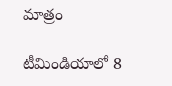మాత్రం

టీమిండియాలో 8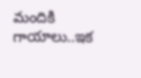మందికి గాయాలు..ఇక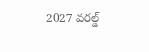2027 వ‌ర‌ల్డ్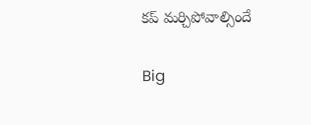క‌ప్ మ‌ర్చిపోవాల్సిందే

Big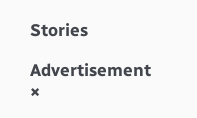Stories

Advertisement
×